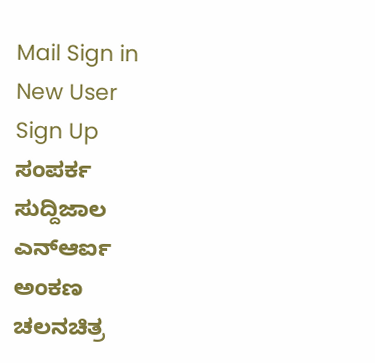Mail Sign in
New User
Sign Up
ಸಂಪರ್ಕ
ಸುದ್ದಿಜಾಲ
ಎನ್ಆರ್ಐ
ಅಂಕಣ
ಚಲನಚಿತ್ರ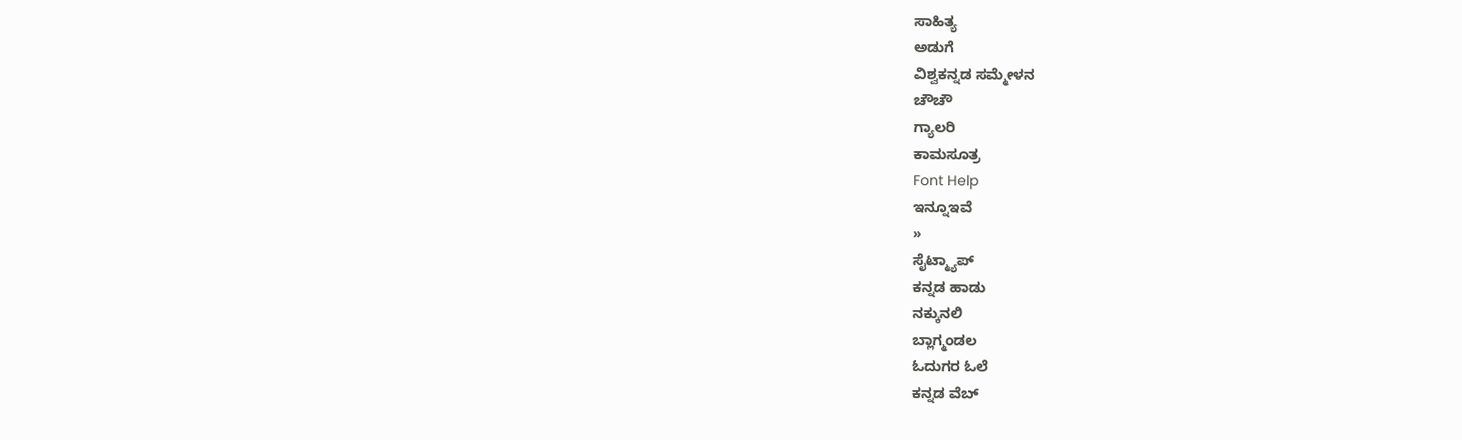ಸಾಹಿತ್ಯ
ಅಡುಗೆ
ವಿಶ್ವಕನ್ನಡ ಸಮ್ಮೇಳನ
ಚೌಚೌ
ಗ್ಯಾಲರಿ
ಕಾಮಸೂತ್ರ
Font Help
ಇನ್ನೂಇವೆ
»
ಸೈಟ್ಮ್ಯಾಪ್
ಕನ್ನಡ ಹಾಡು
ನಕ್ಕುನಲಿ
ಬ್ಲಾಗ್ಮಂಡಲ
ಓದುಗರ ಓಲೆ
ಕನ್ನಡ ವೆಬ್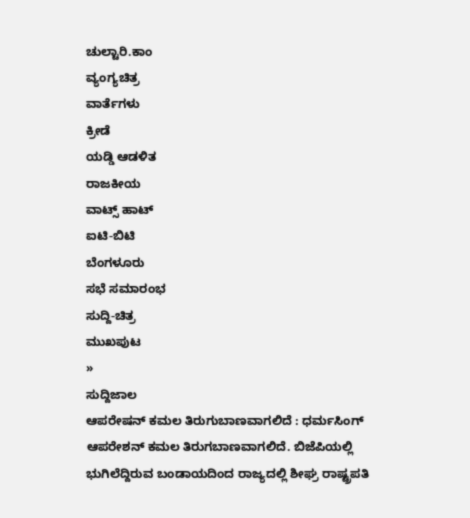ಚುಲ್ಟಾರಿ.ಕಾಂ
ವ್ಯಂಗ್ಯಚಿತ್ರ
ವಾರ್ತೆಗಳು
ಕ್ರೀಡೆ
ಯಡ್ಡಿ ಆಡಳಿತ
ರಾಜಕೀಯ
ವಾಟ್ಸ್ ಹಾಟ್
ಐಟಿ-ಬಿಟಿ
ಬೆಂಗಳೂರು
ಸಭೆ ಸಮಾರಂಭ
ಸುದ್ದಿ-ಚಿತ್ರ
ಮುಖಪುಟ
»
ಸುದ್ದಿಜಾಲ
ಆಪರೇಷನ್ ಕಮಲ ತಿರುಗುಬಾಣವಾಗಲಿದೆ : ಧರ್ಮಸಿಂಗ್
ಆಪರೇಶನ್ ಕಮಲ ತಿರುಗಬಾಣವಾಗಲಿದೆ. ಬಿಜೆಪಿಯಲ್ಲಿ ಭುಗಿಲೆದ್ದಿರುವ ಬಂಡಾಯದಿಂದ ರಾಜ್ಯದಲ್ಲಿ ಶೀಘ್ರ ರಾಷ್ಟ್ರಪತಿ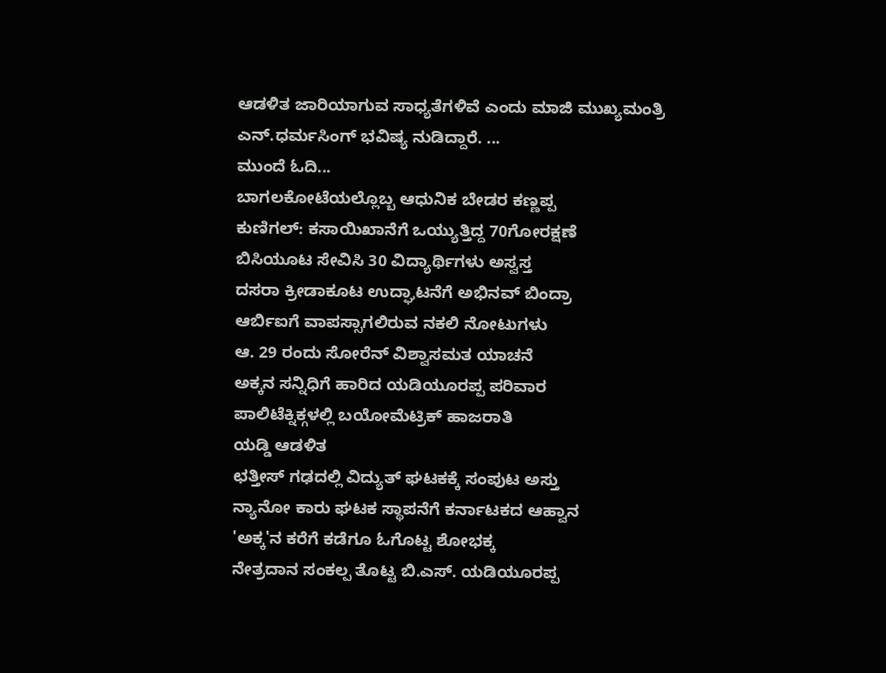ಆಡಳಿತ ಜಾರಿಯಾಗುವ ಸಾಧ್ಯತೆಗಳಿವೆ ಎಂದು ಮಾಜಿ ಮುಖ್ಯಮಂತ್ರಿ ಎನ್.ಧರ್ಮಸಿಂಗ್ ಭವಿಷ್ಯ ನುಡಿದ್ದಾರೆ. ...
ಮುಂದೆ ಓದಿ...
ಬಾಗಲಕೋಟೆಯಲ್ಲೊಬ್ಬ ಆಧುನಿಕ ಬೇಡರ ಕಣ್ಣಪ್ಪ
ಕುಣಿಗಲ್: ಕಸಾಯಿಖಾನೆಗೆ ಒಯ್ಯುತ್ತಿದ್ದ 70ಗೋರಕ್ಷಣೆ
ಬಿಸಿಯೂಟ ಸೇವಿಸಿ 30 ವಿದ್ಯಾರ್ಥಿಗಳು ಅಸ್ವಸ್ತ
ದಸರಾ ಕ್ರೀಡಾಕೂಟ ಉದ್ಘಾಟನೆಗೆ ಅಭಿನವ್ ಬಿಂದ್ರಾ
ಆರ್ಬಿಐಗೆ ವಾಪಸ್ಸಾಗಲಿರುವ ನಕಲಿ ನೋಟುಗಳು
ಆ. 29 ರಂದು ಸೋರೆನ್ ವಿಶ್ವಾಸಮತ ಯಾಚನೆ
ಅಕ್ಕನ ಸನ್ನಿಧಿಗೆ ಹಾರಿದ ಯಡಿಯೂರಪ್ಪ ಪರಿವಾರ
ಪಾಲಿಟೆಕ್ನಿಕ್ಗಳಲ್ಲಿ ಬಯೋಮೆಟ್ರಿಕ್ ಹಾಜರಾತಿ
ಯಡ್ಡಿ ಆಡಳಿತ
ಛತ್ತೀಸ್ ಗಢದಲ್ಲಿ ವಿದ್ಯುತ್ ಘಟಕಕ್ಕೆ ಸಂಪುಟ ಅಸ್ತು
ನ್ಯಾನೋ ಕಾರು ಘಟಕ ಸ್ಥಾಪನೆಗೆ ಕರ್ನಾಟಕದ ಆಹ್ವಾನ
'ಅಕ್ಕ'ನ ಕರೆಗೆ ಕಡೆಗೂ ಓಗೊಟ್ಟ ಶೋಭಕ್ಕ
ನೇತ್ರದಾನ ಸಂಕಲ್ಪ ತೊಟ್ಟ ಬಿ.ಎಸ್. ಯಡಿಯೂರಪ್ಪ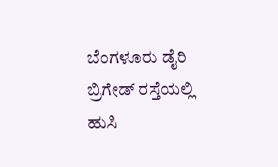ಬೆಂಗಳೂರು ಡೈರಿ
ಬ್ರಿಗೇಡ್ ರಸ್ತೆಯಲ್ಲಿ ಹುಸಿ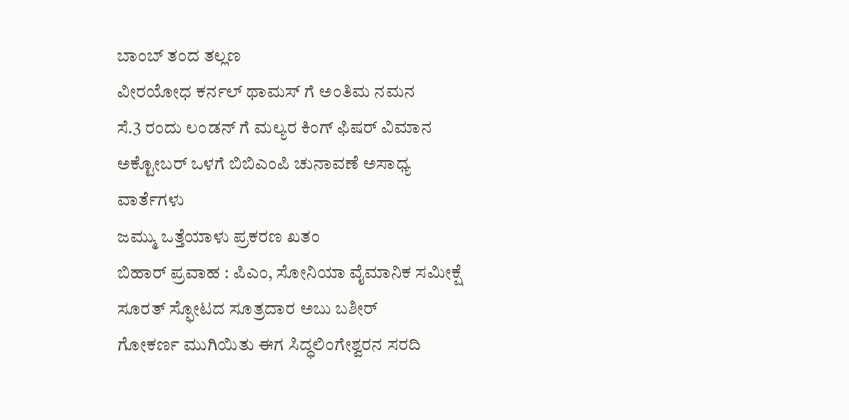ಬಾಂಬ್ ತಂದ ತಲ್ಲಣ
ವೀರಯೋಧ ಕರ್ನಲ್ ಥಾಮಸ್ ಗೆ ಅಂತಿಮ ನಮನ
ಸೆ.3 ರಂದು ಲಂಡನ್ ಗೆ ಮಲ್ಯರ ಕಿಂಗ್ ಫಿಷರ್ ವಿಮಾನ
ಅಕ್ಟೋಬರ್ ಒಳಗೆ ಬಿಬಿಎಂಪಿ ಚುನಾವಣೆ ಅಸಾಧ್ಯ
ವಾರ್ತೆಗಳು
ಜಮ್ಮು ಒತ್ತೆಯಾಳು ಪ್ರಕರಣ ಖತಂ
ಬಿಹಾರ್ ಪ್ರವಾಹ : ಪಿಎಂ, ಸೋನಿಯಾ ವೈಮಾನಿಕ ಸಮೀಕ್ಷೆ
ಸೂರತ್ ಸ್ಫೋಟದ ಸೂತ್ರದಾರ ಅಬು ಬಶೀರ್
ಗೋಕರ್ಣ ಮುಗಿಯಿತು ಈಗ ಸಿದ್ಧಲಿಂಗೇಶ್ವರನ ಸರದಿ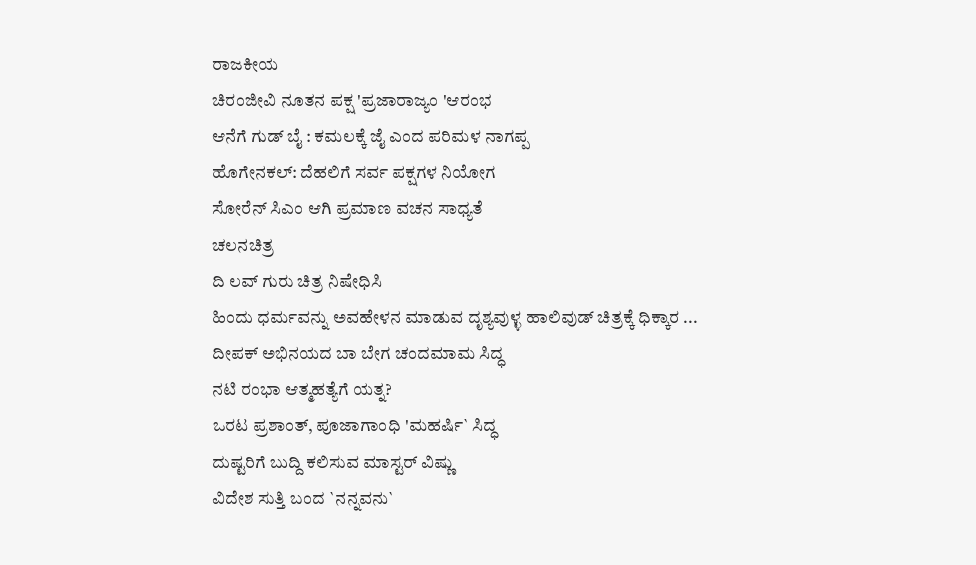ರಾಜಕೀಯ
ಚಿರಂಜೀವಿ ನೂತನ ಪಕ್ಷ 'ಪ್ರಜಾರಾಜ್ಯಂ 'ಆರಂಭ
ಆನೆಗೆ ಗುಡ್ ಬೈ : ಕಮಲಕ್ಕೆ ಜೈ ಎಂದ ಪರಿಮಳ ನಾಗಪ್ಪ
ಹೊಗೇನಕಲ್: ದೆಹಲಿಗೆ ಸರ್ವ ಪಕ್ಷಗಳ ನಿಯೋಗ
ಸೋರೆನ್ ಸಿಎಂ ಆಗಿ ಪ್ರಮಾಣ ವಚನ ಸಾಧ್ಯತೆ
ಚಲನಚಿತ್ರ
ದಿ ಲವ್ ಗುರು ಚಿತ್ರ ನಿಷೇಧಿಸಿ
ಹಿಂದು ಧರ್ಮವನ್ನು ಅವಹೇಳನ ಮಾಡುವ ದೃಶ್ಯವುಳ್ಳ ಹಾಲಿವುಡ್ ಚಿತ್ರಕ್ಕೆ ಧಿಕ್ಕಾರ ...
ದೀಪಕ್ ಅಭಿನಯದ ಬಾ ಬೇಗ ಚಂದಮಾಮ ಸಿದ್ಧ
ನಟಿ ರಂಭಾ ಆತ್ಮಹತ್ಯೆಗೆ ಯತ್ನ?
ಒರಟ ಪ್ರಶಾಂತ್, ಪೂಜಾಗಾಂಧಿ 'ಮಹರ್ಷಿ` ಸಿದ್ಧ
ದುಷ್ಟರಿಗೆ ಬುದ್ದಿ ಕಲಿಸುವ ಮಾಸ್ಟರ್ ವಿಷ್ಣು
ವಿದೇಶ ಸುತ್ತಿ ಬಂದ `ನನ್ನವನು`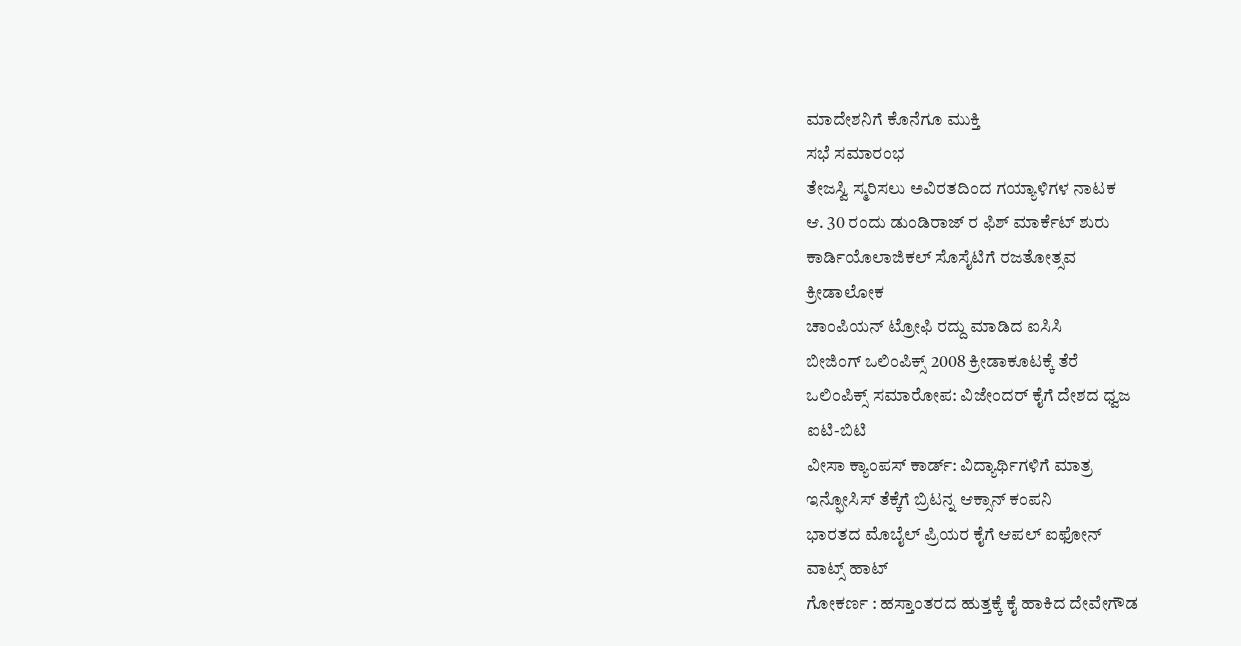ಮಾದೇಶನಿಗೆ ಕೊನೆಗೂ ಮುಕ್ತಿ
ಸಭೆ ಸಮಾರಂಭ
ತೇಜಸ್ವಿ ಸ್ಮರಿಸಲು ಅವಿರತದಿಂದ ಗಯ್ಯಾಳಿಗಳ ನಾಟಕ
ಆ. 30 ರಂದು ಡುಂಡಿರಾಜ್ ರ ಫಿಶ್ ಮಾರ್ಕೆಟ್ ಶುರು
ಕಾರ್ಡಿಯೊಲಾಜಿಕಲ್ ಸೊಸೈಟಿಗೆ ರಜತೋತ್ಸವ
ಕ್ರೀಡಾಲೋಕ
ಚಾಂಪಿಯನ್ ಟ್ರೋಫಿ ರದ್ದು ಮಾಡಿದ ಐಸಿಸಿ
ಬೀಜಿಂಗ್ ಒಲಿಂಪಿಕ್ಸ್ 2008 ಕ್ರೀಡಾಕೂಟಕ್ಕೆ ತೆರೆ
ಒಲಿಂಪಿಕ್ಸ್ ಸಮಾರೋಪ: ವಿಜೇಂದರ್ ಕೈಗೆ ದೇಶದ ಧ್ವಜ
ಐಟಿ-ಬಿಟಿ
ವೀಸಾ ಕ್ಯಾಂಪಸ್ ಕಾರ್ಡ್: ವಿದ್ಯಾರ್ಥಿಗಳಿಗೆ ಮಾತ್ರ
ಇನ್ಫೋಸಿಸ್ ತೆಕ್ಕೆಗೆ ಬ್ರಿಟನ್ನ ಆಕ್ಸಾನ್ ಕಂಪನಿ
ಭಾರತದ ಮೊಬೈಲ್ ಪ್ರಿಯರ ಕೈಗೆ ಆಪಲ್ ಐಫೋನ್
ವಾಟ್ಸ್ ಹಾಟ್
ಗೋಕರ್ಣ : ಹಸ್ತಾಂತರದ ಹುತ್ತಕ್ಕೆ ಕೈ ಹಾಕಿದ ದೇವೇಗೌಡ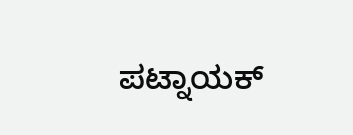ಪಟ್ನಾಯಕ್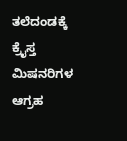ತಲೆದಂಡಕ್ಕೆ ಕ್ರೈಸ್ತ ಮಿಷನರಿಗಳ ಆಗ್ರಹ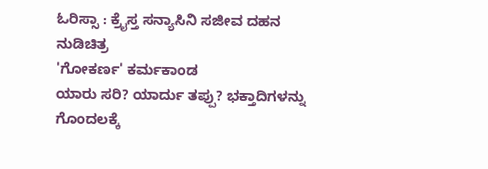ಓರಿಸ್ಸಾ : ಕ್ರೈಸ್ತ ಸನ್ಯಾಸಿನಿ ಸಜೀವ ದಹನ
ನುಡಿಚಿತ್ರ
'ಗೋಕರ್ಣ' ಕರ್ಮಕಾಂಡ
ಯಾರು ಸರಿ? ಯಾರ್ದು ತಪ್ಪು? ಭಕ್ತಾದಿಗಳನ್ನು ಗೊಂದಲಕ್ಕೆ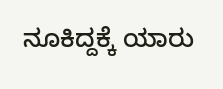ನೂಕಿದ್ದಕ್ಕೆ ಯಾರು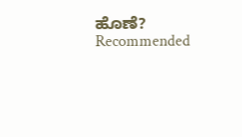ಹೊಣೆ?
Recommended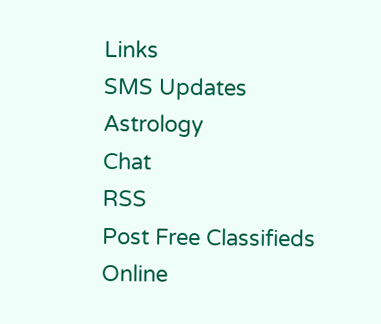Links
SMS Updates
Astrology
Chat
RSS
Post Free Classifieds
Online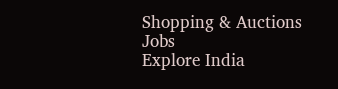Shopping & Auctions
Jobs
Explore India